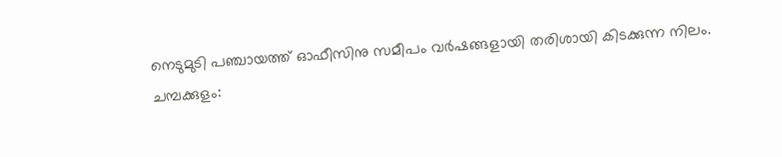നെടുമുടി പഞ്ചായത്ത് ഓഫീസിനു സമീപം വർഷങ്ങളായി തരിശായി കിടക്കുന്ന നിലം.
ചമ്പക്കുളം: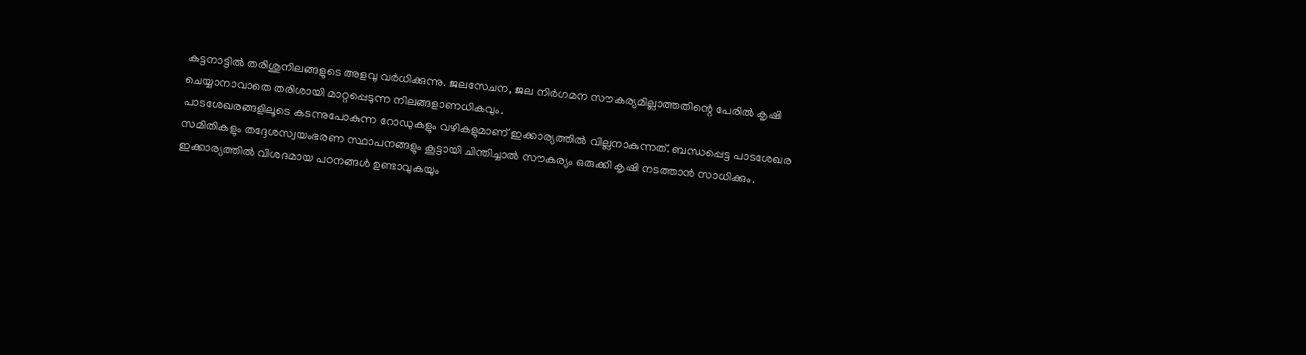കുട്ടനാട്ടിൽ തരിശുനിലങ്ങളുടെ അളവു വർധിക്കുന്നു. ജലസേചന, ജല നിർഗമന സൗകര്യമില്ലാത്തതിന്റെ പേരിൽ കൃഷി ചെയ്യാനാവാതെ തരിശായി മാറ്റപ്പെടുന്ന നിലങ്ങളാണധികവും.
പാടശേഖരങ്ങളിലൂടെ കടന്നുപോകുന്ന റോഡുകളും വഴികളുമാണ് ഇക്കാര്യത്തിൽ വില്ലനാകുന്നത്. ബന്ധപ്പെട്ട പാടശേഖര സമിതികളും തദ്ദേശസ്വയംഭരണ സ്ഥാപനങ്ങളും കൂട്ടായി ചിന്തിച്ചാൽ സൗകര്യം ഒരുക്കി കൃഷി നടത്താൻ സാധിക്കും.
ഇക്കാര്യത്തിൽ വിശദമായ പഠനങ്ങൾ ഉണ്ടാവുകയും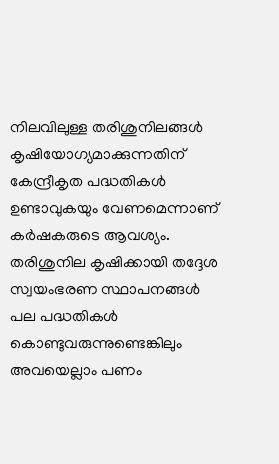നിലവിലുള്ള തരിശുനിലങ്ങൾ കൃഷിയോഗ്യമാക്കുന്നതിന് കേന്ദ്രീകൃത പദ്ധതികൾ ഉണ്ടാവുകയും വേണമെന്നാണ് കർഷകരുടെ ആവശ്യം. തരിശുനില കൃഷിക്കായി തദ്ദേശ സ്വയംഭരണ സ്ഥാപനങ്ങൾ പല പദ്ധതികൾ കൊണ്ടുവരുന്നുണ്ടെങ്കിലും അവയെല്ലാം പണം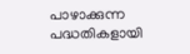പാഴാക്കുന്ന പദ്ധതികളായി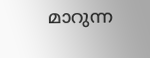മാറുന്ന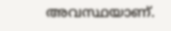അവസ്ഥയാണ്.